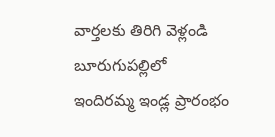వార్తలకు తిరిగి వెళ్లండి
బూరుగుపల్లిలో ఇందిరమ్మ ఇండ్ల ప్రారంభం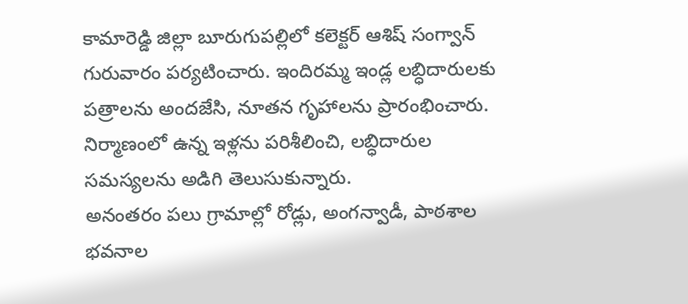కామారెడ్డి జిల్లా బూరుగుపల్లిలో కలెక్టర్ ఆశిష్ సంగ్వాన్ గురువారం పర్యటించారు. ఇందిరమ్మ ఇండ్ల లబ్ధిదారులకు పత్రాలను అందజేసి, నూతన గృహాలను ప్రారంభించారు. నిర్మాణంలో ఉన్న ఇళ్లను పరిశీలించి, లబ్ధిదారుల సమస్యలను అడిగి తెలుసుకున్నారు.
అనంతరం పలు గ్రామాల్లో రోడ్లు, అంగన్వాడీ, పాఠశాల భవనాల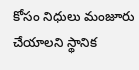కోసం నిధులు మంజూరు చేయాలని స్థానిక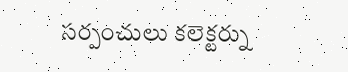సర్పంచులు కలెక్టర్ను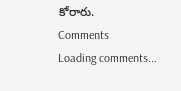కోరారు.
Comments
Loading comments...